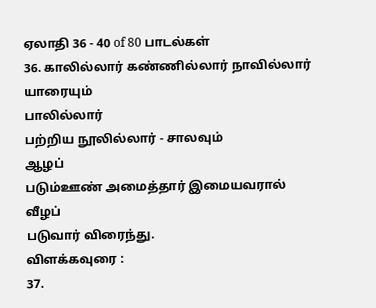ஏலாதி 36 - 40 of 80 பாடல்கள்
36. காலில்லார் கண்ணில்லார் நாவில்லார்
யாரையும்
பாலில்லார்
பற்றிய நூலில்லார் - சாலவும்
ஆழப்
படும்ஊண் அமைத்தார் இமையவரால்
வீழப்
படுவார் விரைந்து.
விளக்கவுரை :
37.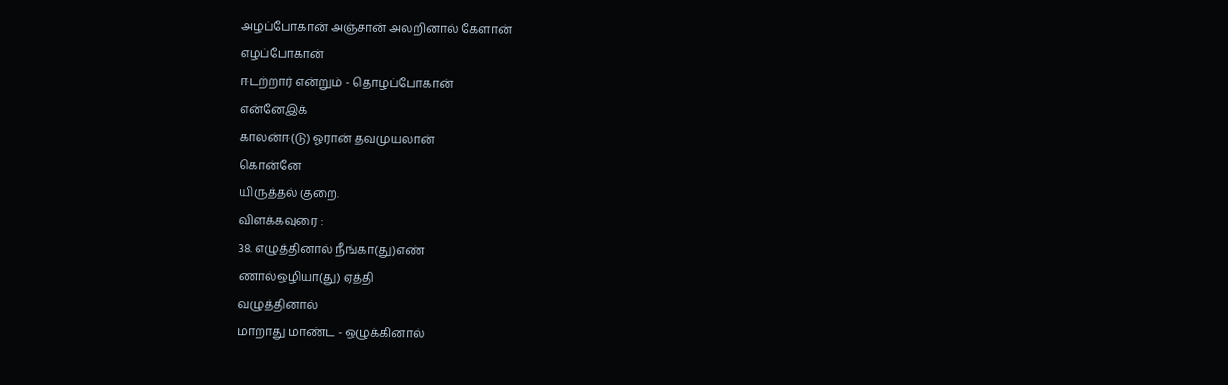அழப்போகான் அஞ்சான் அலறினால் கேளான்
எழப்போகான்
ஈடற்றார் என்றும் - தொழப்போகான்
என்னேஇக்
காலன்ஈ(டு) ஓரான் தவமுயலான்
கொன்னே
யிருத்தல் குறை.
விளக்கவுரை :
38. எழுத்தினால் நீங்கா(து)எண்
ணால்ஒழியா(து) ஏத்தி
வழுத்தினால்
மாறாது மாண்ட - ஒழுக்கினால்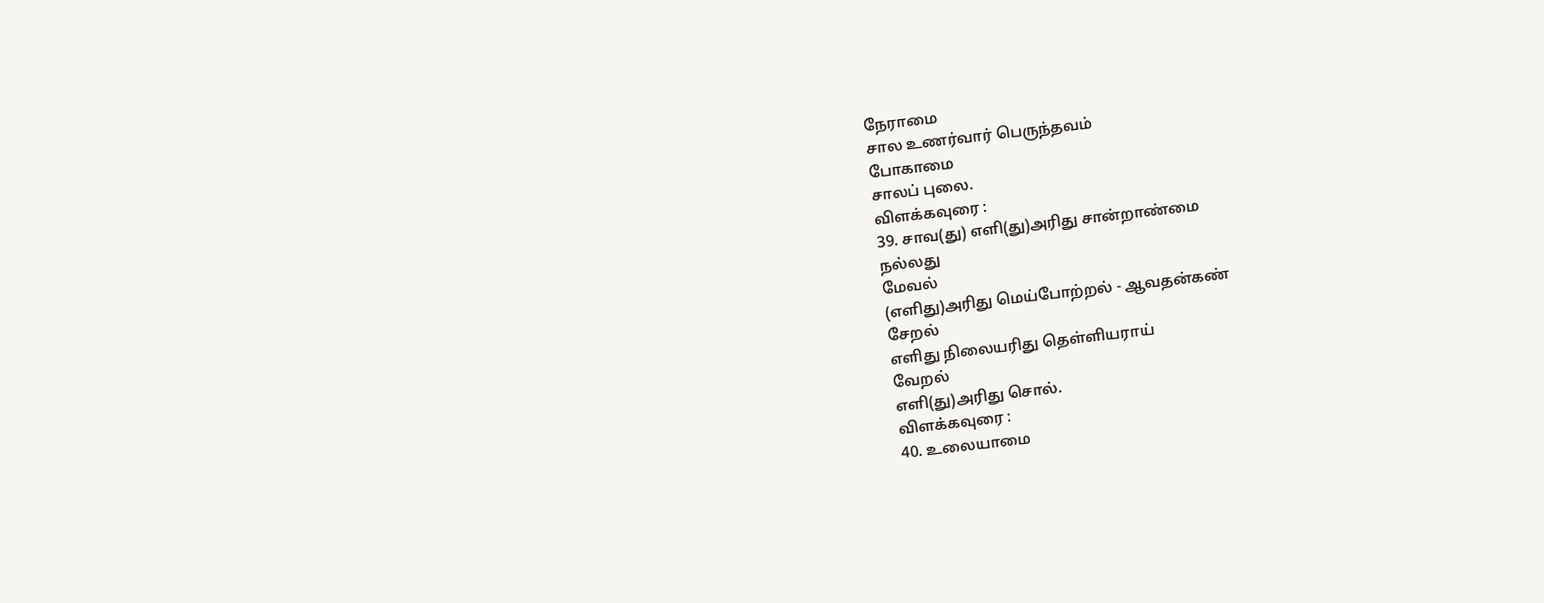நேராமை
சால உணர்வார் பெருந்தவம்
போகாமை
சாலப் புலை.
விளக்கவுரை :
39. சாவ(து) எளி(து)அரிது சான்றாண்மை
நல்லது
மேவல்
(எளிது)அரிது மெய்போற்றல் - ஆவதன்கண்
சேறல்
எளிது நிலையரிது தெள்ளியராய்
வேறல்
எளி(து)அரிது சொல்.
விளக்கவுரை :
40. உலையாமை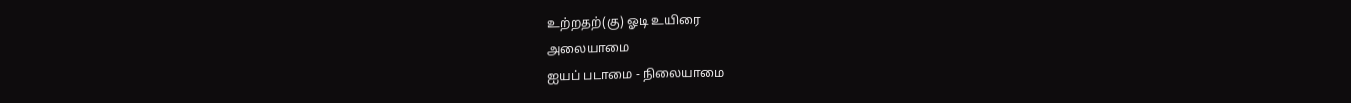உற்றதற்(கு) ஓடி உயிரை
அலையாமை
ஐயப் படாமை - நிலையாமை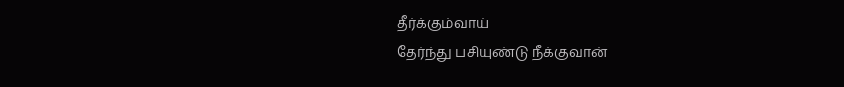தீர்க்கும்வாய்
தேர்ந்து பசியுண்டு நீக்குவான்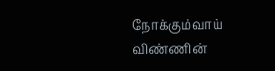நோக்கும்வாய்
விண்ணின்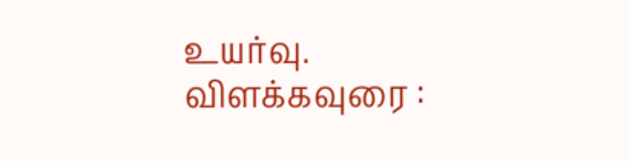உயர்வு.
விளக்கவுரை :